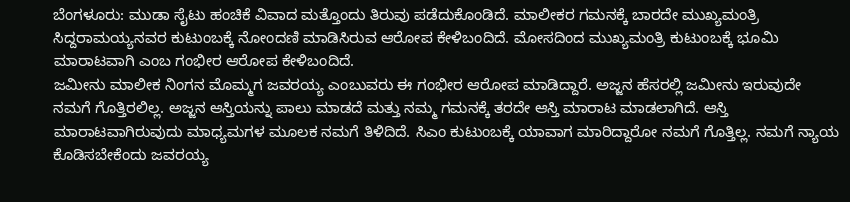ಬೆಂಗಳೂರು: ಮುಡಾ ಸೈಟು ಹಂಚಿಕೆ ವಿವಾದ ಮತ್ತೊಂದು ತಿರುವು ಪಡೆದುಕೊಂಡಿದೆ. ಮಾಲೀಕರ ಗಮನಕ್ಕೆ ಬಾರದೇ ಮುಖ್ಯಮಂತ್ರಿ ಸಿದ್ದರಾಮಯ್ಯನವರ ಕುಟುಂಬಕ್ಕೆ ನೋಂದಣಿ ಮಾಡಿಸಿರುವ ಆರೋಪ ಕೇಳಿಬಂದಿದೆ. ಮೋಸದಿಂದ ಮುಖ್ಯಮಂತ್ರಿ ಕುಟುಂಬಕ್ಕೆ ಭೂಮಿ ಮಾರಾಟವಾಗಿ ಎಂಬ ಗಂಭೀರ ಆರೋಪ ಕೇಳಿಬಂದಿದೆ.
ಜಮೀನು ಮಾಲೀಕ ನಿಂಗನ ಮೊಮ್ಮಗ ಜವರಯ್ಯ ಎಂಬುವರು ಈ ಗಂಭೀರ ಆರೋಪ ಮಾಡಿದ್ದಾರೆ. ಅಜ್ಜನ ಹೆಸರಲ್ಲಿ ಜಮೀನು ಇರುವುದೇ ನಮಗೆ ಗೊತ್ತಿರಲಿಲ್ಲ. ಅಜ್ಜನ ಆಸ್ತಿಯನ್ನು ಪಾಲು ಮಾಡದೆ ಮತ್ತು ನಮ್ಮ ಗಮನಕ್ಕೆ ತರದೇ ಆಸ್ತಿ ಮಾರಾಟ ಮಾಡಲಾಗಿದೆ. ಆಸ್ತಿ ಮಾರಾಟವಾಗಿರುವುದು ಮಾಧ್ಯಮಗಳ ಮೂಲಕ ನಮಗೆ ತಿಳಿದಿದೆ. ಸಿಎಂ ಕುಟುಂಬಕ್ಕೆ ಯಾವಾಗ ಮಾರಿದ್ದಾರೋ ನಮಗೆ ಗೊತ್ತಿಲ್ಲ. ನಮಗೆ ನ್ಯಾಯ ಕೊಡಿಸಬೇಕೆಂದು ಜವರಯ್ಯ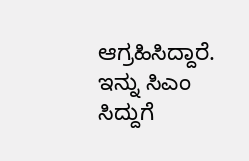ಆಗ್ರಹಿಸಿದ್ದಾರೆ.
ಇನ್ನು ಸಿಎಂ ಸಿದ್ದುಗೆ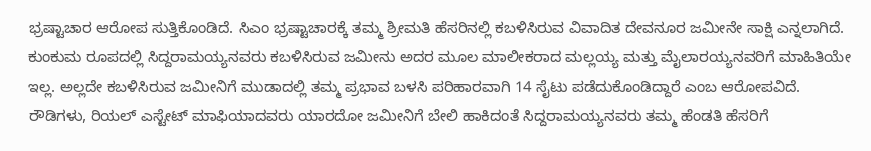ಭ್ರಷ್ಟಾಚಾರ ಆರೋಪ ಸುತ್ತಿಕೊಂಡಿದೆ. ಸಿಎಂ ಭ್ರಷ್ಟಾಚಾರಕ್ಕೆ ತಮ್ಮ ಶ್ರೀಮತಿ ಹೆಸರಿನಲ್ಲಿ ಕಬಳಿಸಿರುವ ವಿವಾದಿತ ದೇವನೂರ ಜಮೀನೇ ಸಾಕ್ಷಿ ಎನ್ನಲಾಗಿದೆ. ಕುಂಕುಮ ರೂಪದಲ್ಲಿ ಸಿದ್ದರಾಮಯ್ಯನವರು ಕಬಳಿಸಿರುವ ಜಮೀನು ಅದರ ಮೂಲ ಮಾಲೀಕರಾದ ಮಲ್ಲಯ್ಯ ಮತ್ತು ಮೈಲಾರಯ್ಯನವರಿಗೆ ಮಾಹಿತಿಯೇ ಇಲ್ಲ. ಅಲ್ಲದೇ ಕಬಳಿಸಿರುವ ಜಮೀನಿಗೆ ಮುಡಾದಲ್ಲಿ ತಮ್ಮ ಪ್ರಭಾವ ಬಳಸಿ ಪರಿಹಾರವಾಗಿ 14 ಸೈಟು ಪಡೆದುಕೊಂಡಿದ್ದಾರೆ ಎಂಬ ಆರೋಪವಿದೆ.
ರೌಡಿಗಳು, ರಿಯಲ್ ಎಸ್ಟೇಟ್ ಮಾಫಿಯಾದವರು ಯಾರದೋ ಜಮೀನಿಗೆ ಬೇಲಿ ಹಾಕಿದಂತೆ ಸಿದ್ದರಾಮಯ್ಯನವರು ತಮ್ಮ ಹೆಂಡತಿ ಹೆಸರಿಗೆ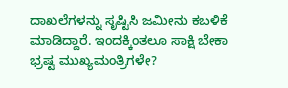ದಾಖಲೆಗಳನ್ನು ಸೃಷ್ಟಿಸಿ ಜಮೀನು ಕಬಳಿಕೆ ಮಾಡಿದ್ದಾರೆ. ಇಂದಕ್ಕಿಂತಲೂ ಸಾಕ್ಷಿ ಬೇಕಾ ಭ್ರಷ್ಟ ಮುಖ್ಯಮಂತ್ರಿಗಳೇ?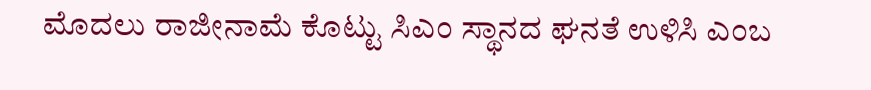ಮೊದಲು ರಾಜೀನಾಮೆ ಕೊಟ್ಟು ಸಿಎಂ ಸ್ಥಾನದ ಘನತೆ ಉಳಿಸಿ ಎಂಬ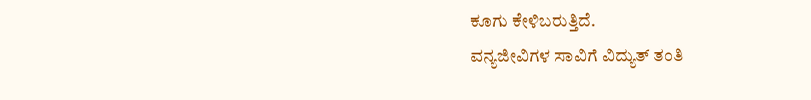ಕೂಗು ಕೇಳಿಬರುತ್ತಿದೆ.
ವನ್ಯಜೀವಿಗಳ ಸಾವಿಗೆ ವಿದ್ಯುತ್ ತಂತಿ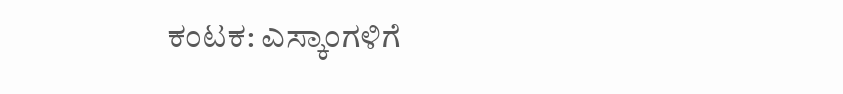ಕಂಟಕ: ಎಸ್ಕಾಂಗಳಿಗೆ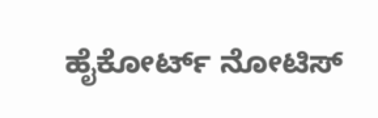ಹೈಕೋರ್ಟ್ ನೋಟಿಸ್